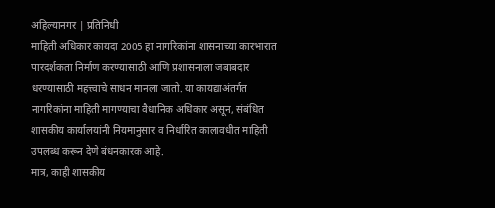अहिल्यानगर | प्रतिनिधी
माहिती अधिकार कायदा 2005 हा नागरिकांना शासनाच्या कारभारात पारदर्शकता निर्माण करण्यासाठी आणि प्रशासनाला जबाबदार धरण्यासाठी महत्त्वाचे साधन मानला जातो. या कायद्याअंतर्गत नागरिकांना माहिती मागण्याचा वैधानिक अधिकार असून, संबंधित शासकीय कार्यालयांनी नियमानुसार व निर्धारित कालावधीत माहिती उपलब्ध करून देणे बंधनकारक आहे.
मात्र, काही शासकीय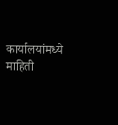कार्यालयांमध्ये माहिती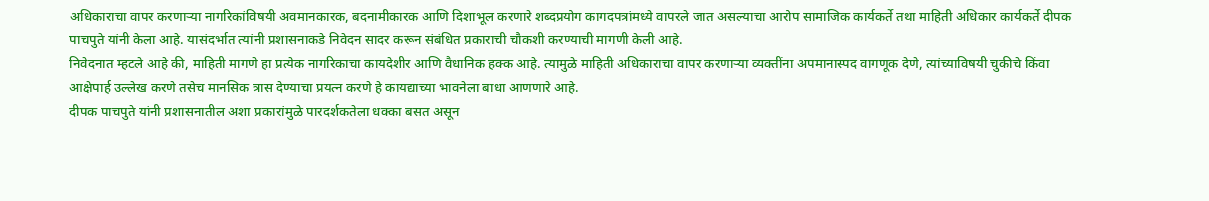अधिकाराचा वापर करणाऱ्या नागरिकांविषयी अवमानकारक, बदनामीकारक आणि दिशाभूल करणारे शब्दप्रयोग कागदपत्रांमध्ये वापरले जात असल्याचा आरोप सामाजिक कार्यकर्ते तथा माहिती अधिकार कार्यकर्ते दीपक पाचपुते यांनी केला आहे. यासंदर्भात त्यांनी प्रशासनाकडे निवेदन सादर करून संबंधित प्रकाराची चौकशी करण्याची मागणी केली आहे.
निवेदनात म्हटले आहे की, माहिती मागणे हा प्रत्येक नागरिकाचा कायदेशीर आणि वैधानिक हक्क आहे. त्यामुळे माहिती अधिकाराचा वापर करणाऱ्या व्यक्तींना अपमानास्पद वागणूक देणे, त्यांच्याविषयी चुकीचे किंवा आक्षेपार्ह उल्लेख करणे तसेच मानसिक त्रास देण्याचा प्रयत्न करणे हे कायद्याच्या भावनेला बाधा आणणारे आहे.
दीपक पाचपुते यांनी प्रशासनातील अशा प्रकारांमुळे पारदर्शकतेला धक्का बसत असून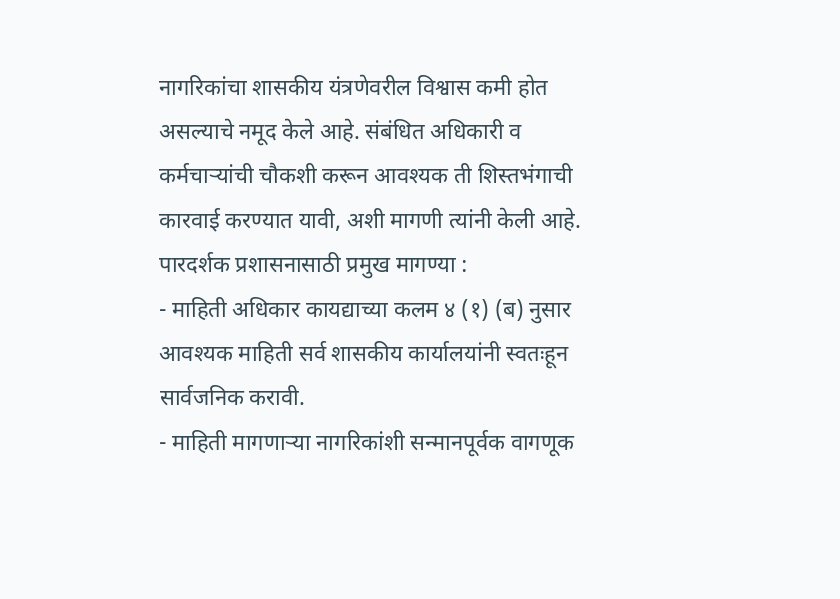नागरिकांचा शासकीय यंत्रणेवरील विश्वास कमी होत असल्याचे नमूद केले आहे. संबंधित अधिकारी व कर्मचाऱ्यांची चौकशी करून आवश्यक ती शिस्तभंगाची कारवाई करण्यात यावी, अशी मागणी त्यांनी केली आहे.
पारदर्शक प्रशासनासाठी प्रमुख मागण्या :
- माहिती अधिकार कायद्याच्या कलम ४ (१) (ब) नुसार आवश्यक माहिती सर्व शासकीय कार्यालयांनी स्वतःहून सार्वजनिक करावी.
- माहिती मागणाऱ्या नागरिकांशी सन्मानपूर्वक वागणूक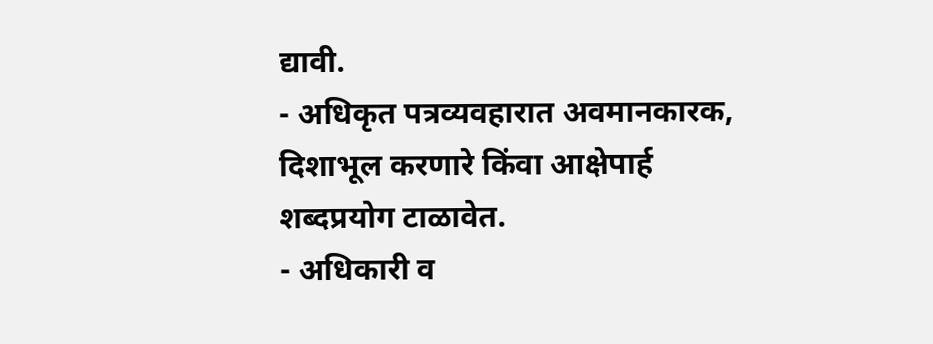द्यावी.
- अधिकृत पत्रव्यवहारात अवमानकारक, दिशाभूल करणारे किंवा आक्षेपार्ह शब्दप्रयोग टाळावेत.
- अधिकारी व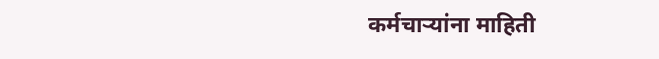कर्मचाऱ्यांना माहिती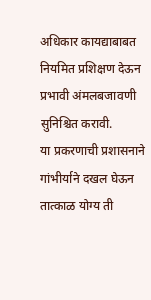अधिकार कायद्याबाबत नियमित प्रशिक्षण देऊन प्रभावी अंमलबजावणी सुनिश्चित करावी.
या प्रकरणाची प्रशासनाने गांभीर्याने दखल घेऊन तात्काळ योग्य ती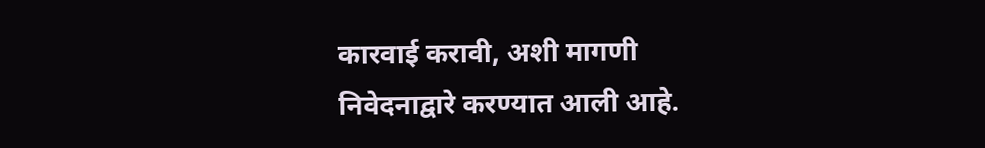कारवाई करावी, अशी मागणी निवेदनाद्वारे करण्यात आली आहे.